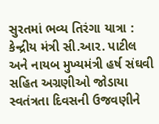સુરતમાં ભવ્ય તિરંગા યાત્રા : કેન્દ્રીય મંત્રી સી.આર. પાટીલ અને નાયબ મુખ્યમંત્રી હર્ષ સંઘવી સહિત અગ્રણીઓ જોડાયા
સ્વતંત્રતા દિવસની ઉજવણીને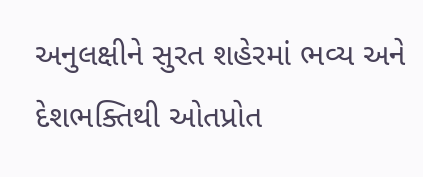અનુલક્ષીને સુરત શહેરમાં ભવ્ય અને દેશભક્તિથી ઓતપ્રોત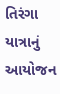તિરંગા યાત્રાનું આયોજન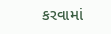કરવામાં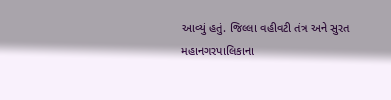આવ્યું હતું. જિલ્લા વહીવટી તંત્ર અને સુરત મહાનગરપાલિકાના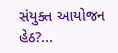સંયુક્ત આયોજન હેઠ?...